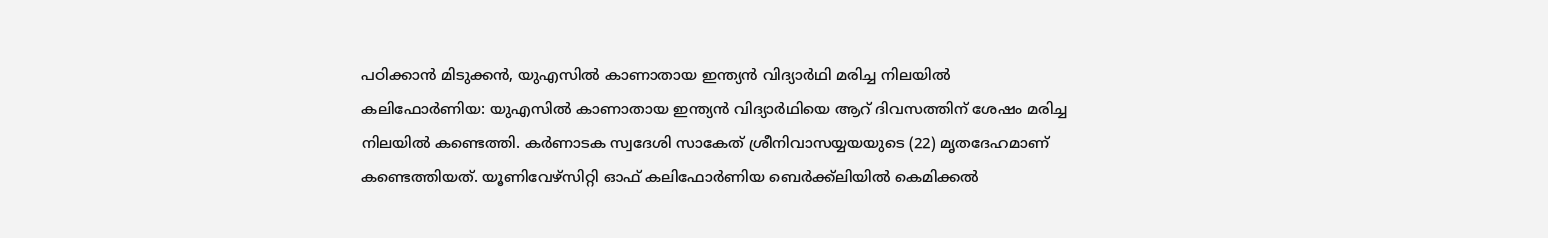പഠിക്കാൻ മിടുക്കൻ, യുഎസിൽ കാണാതായ ഇന്ത്യൻ വിദ്യാർഥി മരിച്ച നിലയിൽ
കലിഫോർണിയ: യുഎസിൽ കാണാതായ ഇന്ത്യൻ വിദ്യാർഥിയെ ആറ് ദിവസത്തിന് ശേഷം മരിച്ച നിലയിൽ കണ്ടെത്തി. കർണാടക സ്വദേശി സാകേത് ശ്രീനിവാസയ്യയയുടെ (22) മൃതദേഹമാണ് കണ്ടെത്തിയത്. യൂണിവേഴ്സിറ്റി ഓഫ് കലിഫോർണിയ ബെർക്ക്ലിയിൽ കെമിക്കൽ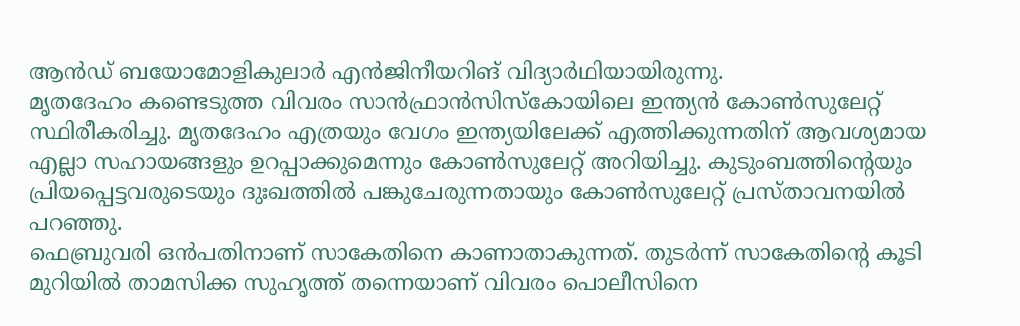ആൻഡ് ബയോമോളികുലാർ എൻജിനീയറിങ് വിദ്യാർഥിയായിരുന്നു.
മൃതദേഹം കണ്ടെടുത്ത വിവരം സാൻഫ്രാൻസിസ്കോയിലെ ഇന്ത്യൻ കോൺസുലേറ്റ് സ്ഥിരീകരിച്ചു. മൃതദേഹം എത്രയും വേഗം ഇന്ത്യയിലേക്ക് എത്തിക്കുന്നതിന് ആവശ്യമായ എല്ലാ സഹായങ്ങളും ഉറപ്പാക്കുമെന്നും കോൺസുലേറ്റ് അറിയിച്ചു. കുടുംബത്തിന്റെയും പ്രിയപ്പെട്ടവരുടെയും ദുഃഖത്തിൽ പങ്കുചേരുന്നതായും കോൺസുലേറ്റ് പ്രസ്താവനയിൽ പറഞ്ഞു.
ഫെബ്രുവരി ഒൻപതിനാണ് സാകേതിനെ കാണാതാകുന്നത്. തുടർന്ന് സാകേതിന്റെ കൂടി മുറിയിൽ താമസിക്ക സുഹൃത്ത് തന്നെയാണ് വിവരം പൊലീസിനെ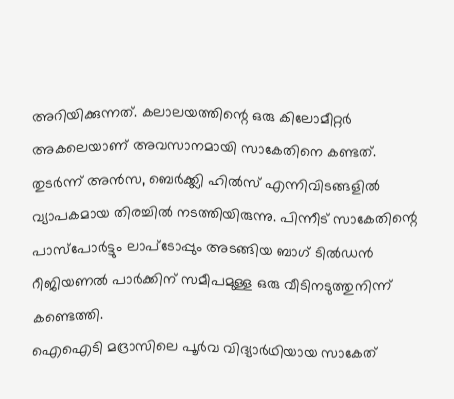അറിയിക്കുന്നത്. കലാലയത്തിന്റെ ഒരു കിലോമീറ്റർ അകലെയാണ് അവസാനമായി സാകേതിനെ കണ്ടത്. തുടർന്ന് അൻസ, ബെർക്ക്ലി ഹിൽസ് എന്നിവിടങ്ങളിൽ വ്യാപകമായ തിരച്ചിൽ നടത്തിയിരുന്നു. പിന്നീട് സാകേതിന്റെ പാസ്പോർട്ടും ലാപ്ടോപ്പും അടങ്ങിയ ബാഗ് ടിൽഡൻ റീജിയണൽ പാർക്കിന് സമീപമുള്ള ഒരു വീടിനടുത്തുനിന്ന് കണ്ടെത്തി.
ഐഐടി മദ്രാസിലെ പൂർവ വിദ്യാർഥിയായ സാകേത്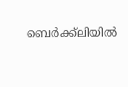ബെർക്ക്ലിയിൽ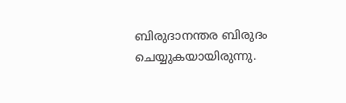ബിരുദാനന്തര ബിരുദം ചെയ്യുകയായിരുന്നു.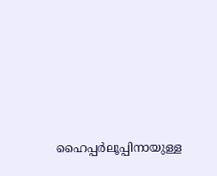ഹൈപ്പർലൂപ്പിനായുള്ള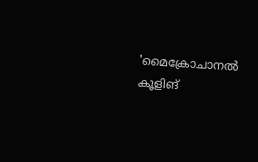'മൈക്രോചാനൽ കൂളിങ്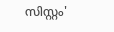സിസ്റ്റം'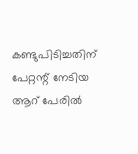കണ്ടുപിടിച്ചതിന് പേറ്റന്റ് നേടിയ ആറ് പേരിൽ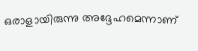ഒരാളായിരുന്നു അദ്ദേഹമെന്നാണ്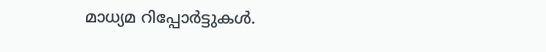മാധ്യമ റിപ്പോർട്ടുകൾ.